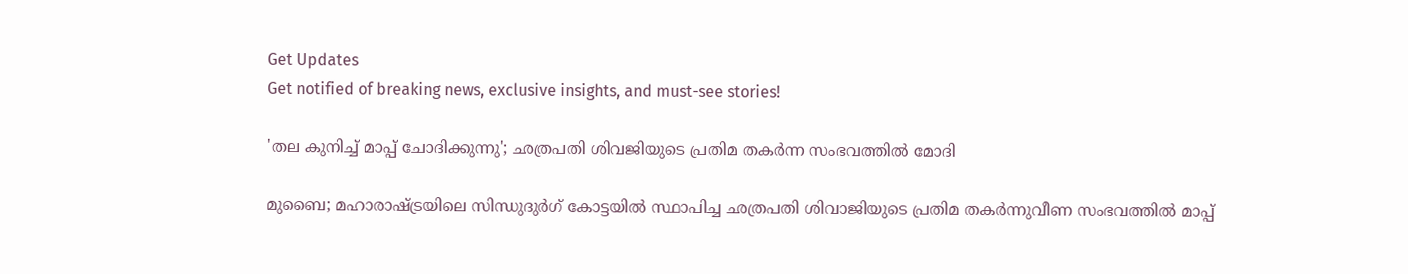Get Updates
Get notified of breaking news, exclusive insights, and must-see stories!

'തല കുനിച്ച് മാപ്പ് ചോദിക്കുന്നു'; ഛത്രപതി ശിവജിയുടെ പ്രതിമ തകർന്ന സംഭവത്തിൽ മോദി

മുബൈ; മഹാരാഷ്ട്രയിലെ സിന്ധുദുർഗ് കോട്ടയിൽ സ്ഥാപിച്ച ഛത്രപതി ശിവാജിയുടെ പ്രതിമ തകർന്നുവീണ സംഭവത്തിൽ മാപ്പ്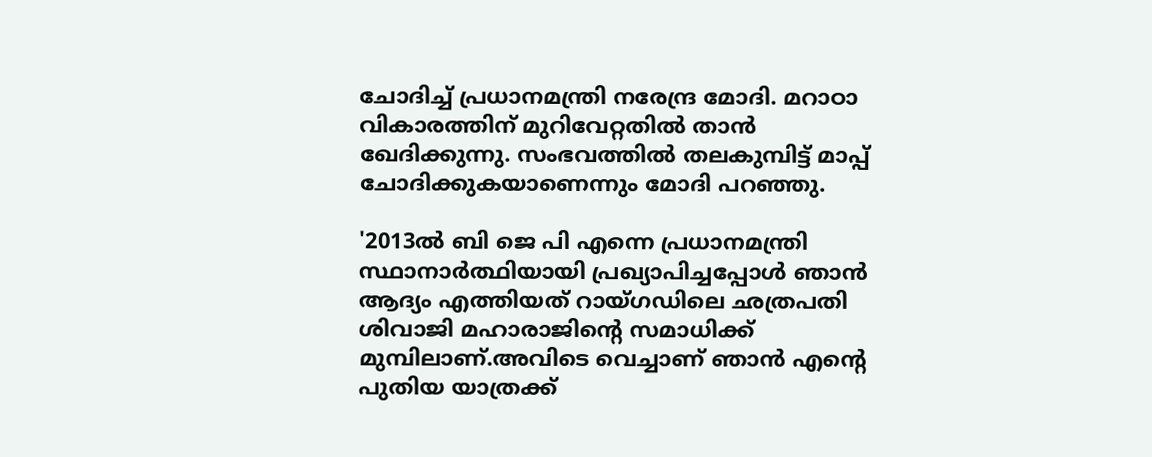ചോദിച്ച് പ്രധാനമന്ത്രി നരേന്ദ്ര മോദി. മറാഠാ വികാരത്തിന് മുറിവേറ്റതിൽ താൻ ഖേദിക്കുന്നു. സംഭവത്തിൽ തലകുമ്പിട്ട് മാപ്പ് ചോദിക്കുകയാണെന്നും മോദി പറഞ്ഞു.

'2013ൽ ബി ജെ പി എന്നെ പ്രധാനമന്ത്രി സ്ഥാനാർത്ഥിയായി പ്രഖ്യാപിച്ചപ്പോൾ ഞാൻ ആദ്യം എത്തിയത് റായ്ഗഡിലെ ഛത്രപതി ശിവാജി മഹാരാജിൻ്റെ സമാധിക്ക് മുമ്പിലാണ്.അവിടെ വെച്ചാണ് ഞാൻ എന്റെ പുതിയ യാത്രക്ക്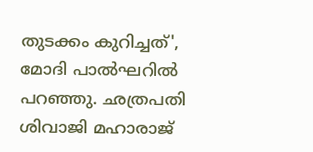തുടക്കം കുറിച്ചത്', മോദി പാൽഘറിൽ പറഞ്ഞു. ഛത്രപതി ശിവാജി മഹാരാജ്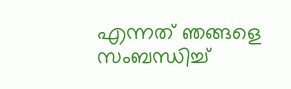എന്നത് ഞങ്ങളെ സംബന്ധിച്ച്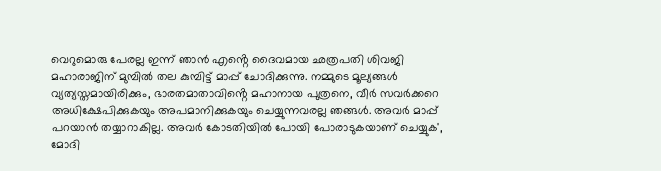വെറുമൊരു പേരല്ല ഇന്ന് ഞാൻ എൻ്റെ ദൈവമായ ഛത്രപതി ശിവജി മഹാരാജിന് മുമ്പിൽ തല കുമ്പിട്ട് മാപ്പ് ചോദിക്കുന്നു. നമ്മുടെ മൂല്യങ്ങൾ വ്യത്യസ്തമായിരിക്കും, ഭാരതമാതാവിൻ്റെ മഹാനായ പുത്രനെ, വീർ സവർക്കറെ അധിക്ഷേപിക്കുകയും അപമാനിക്കുകയും ചെയ്യുന്നവരല്ല ഞങ്ങൾ. അവർ മാപ്പ് പറയാൻ തയ്യാറാകില്ല. അവർ കോടതിയിൽ പോയി പോരാടുകയാണ് ചെയ്യുക', മോദി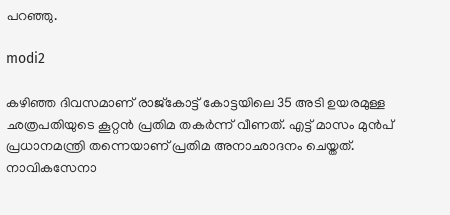പറഞ്ഞു.

modi2

കഴിഞ്ഞ ദിവസമാണ് രാജ്കോട്ട് കോട്ടയിലെ 35 അടി ഉയരമുള്ള ഛത്രപതിയുടെ കൂറ്റൻ പ്രതിമ തകർന്ന് വീണത്. എട്ട് മാസം മുൻപ് പ്രധാനമന്ത്രി തന്നെയാണ് പ്രതിമ അനാഛാദനം ചെയ്തത്. നാവികസേനാ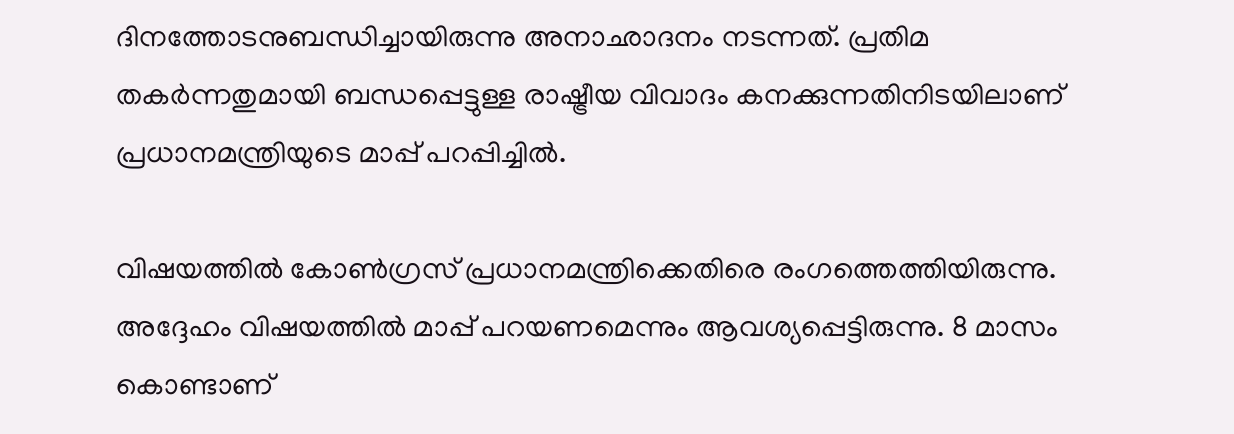ദിനത്തോടനുബന്ധിച്ചായിരുന്നു അനാഛാദനം നടന്നത്. പ്രതിമ തകർന്നതുമായി ബന്ധപ്പെട്ടുള്ള രാഷ്ട്രീയ വിവാദം കനക്കുന്നതിനിടയിലാണ് പ്രധാനമന്ത്രിയുടെ മാപ്പ് പറപ്പിച്ചിൽ.

വിഷയത്തിൽ കോൺഗ്രസ് പ്രധാനമന്ത്രിക്കെതിരെ രംഗത്തെത്തിയിരുന്നു. അദ്ദേഹം വിഷയത്തിൽ മാപ്പ് പറയണമെന്നും ആവശ്യപ്പെട്ടിരുന്നു. 8 മാസം കൊണ്ടാണ്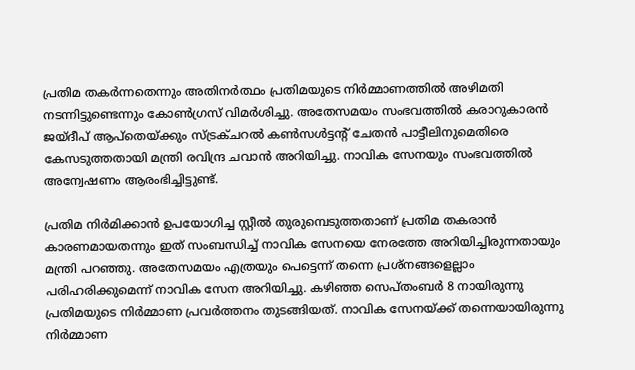പ്രതിമ തകർന്നതെന്നും അതിനർത്ഥം പ്രതിമയുടെ നിർമ്മാണത്തിൽ അഴിമതി നടന്നിട്ടുണ്ടെന്നും കോൺഗ്രസ് വിമർശിച്ചു. അതേസമയം സംഭവത്തിൽ കരാറുകാരൻ ജയ്ദീപ് ആപ്തെയ്ക്കും സ്ട്രക്ചറൽ കൺസൾട്ടൻ്റ് ചേതൻ പാട്ടീലിനുമെതിരെ കേസടുത്തതായി മന്ത്രി രവിന്ദ്ര ചവാൻ അറിയിച്ചു. നാവിക സേനയും സംഭവത്തിൽ അന്വേഷണം ആരംഭിച്ചിട്ടുണ്ട്.

പ്രതിമ നിർമിക്കാൻ ഉപയോഗിച്ച സ്റ്റീൽ തുരുമ്പെടുത്തതാണ് പ്രതിമ തകരാൻ കാരണമായതന്നും ഇത് സംബന്ധിച്ച് നാവിക സേനയെ നേരത്തേ അറിയിച്ചിരുന്നതായും മന്ത്രി പറഞ്ഞു. അതേസമയം എത്രയും പെട്ടെന്ന് തന്നെ പ്രശ്നങ്ങളെല്ലാം പരിഹരിക്കുമെന്ന് നാവിക സേന അറിയിച്ചു. കഴിഞ്ഞ സെപ്തംബർ 8 നായിരുന്നു പ്രതിമയുടെ നിർമ്മാണ പ്രവർത്തനം തുടങ്ങിയത്. നാവിക സേനയ്ക്ക് തന്നെയായിരുന്നു നിർമ്മാണ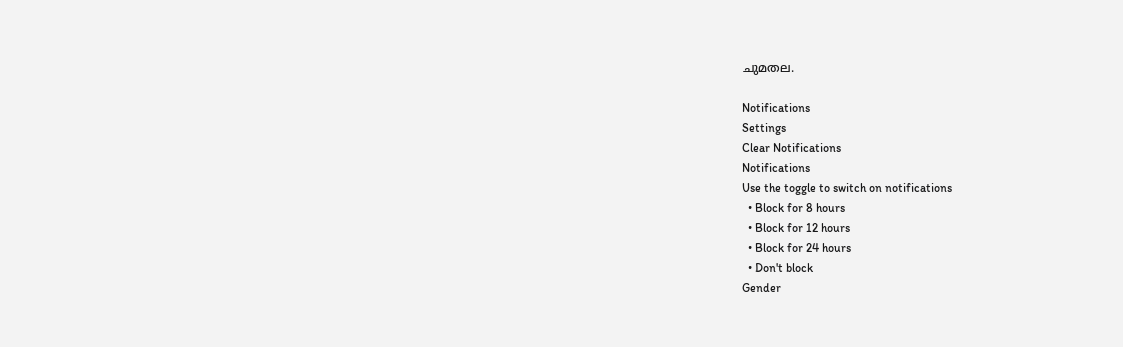ചുമതല.

Notifications
Settings
Clear Notifications
Notifications
Use the toggle to switch on notifications
  • Block for 8 hours
  • Block for 12 hours
  • Block for 24 hours
  • Don't block
Gender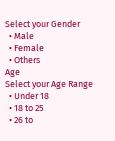Select your Gender
  • Male
  • Female
  • Others
Age
Select your Age Range
  • Under 18
  • 18 to 25
  • 26 to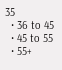35
  • 36 to 45
  • 45 to 55
  • 55+